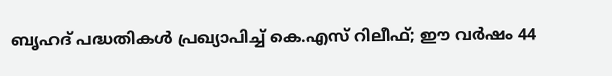ബൃഹദ് പദ്ധതികൾ പ്രഖ്യാപിച്ച് കെ.എസ് റിലീഫ്; ഈ വർഷം 44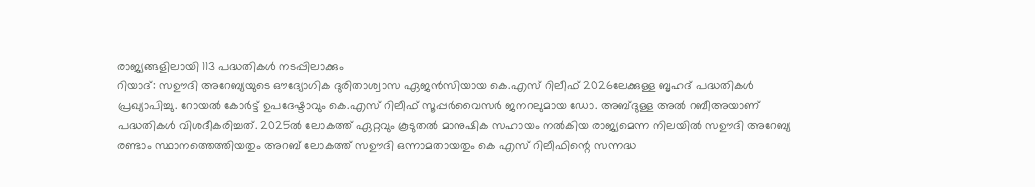രാജ്യങ്ങളിലായി 113 പദ്ധതികൾ നടപ്പിലാക്കും
റിയാദ്: സഊദി അറേബ്യയുടെ ഔദ്യോഗിക ദുരിതാശ്വാസ ഏജൻസിയായ കെ.എസ് റിലീഫ് 2026ലേക്കുള്ള ബൃഹദ് പദ്ധതികൾ പ്രഖ്യാപിച്ചു. റോയൽ കോർട്ട് ഉപദേഷ്ടാവും കെ.എസ് റിലീഫ് സൂപ്പർവൈസർ ജനറലുമായ ഡോ. അബ്ദുള്ള അൽ റബീഅയാണ് പദ്ധതികൾ വിശദീകരിച്ചത്. 2025ൽ ലോകത്ത് ഏറ്റവും കൂടുതൽ മാനുഷിക സഹായം നൽകിയ രാജ്യമെന്ന നിലയിൽ സഊദി അറേബ്യ രണ്ടാം സ്ഥാനത്തെത്തിയതും അറബ് ലോകത്ത് സഊദി ഒന്നാമതായതും കെ എസ് റിലീഫിന്റെ സന്നദ്ധ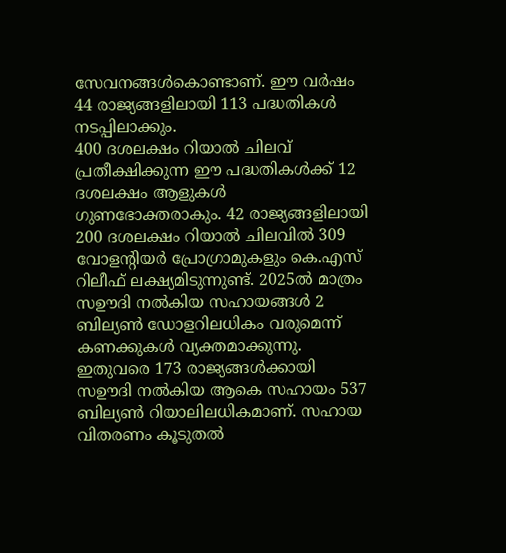സേവനങ്ങൾകൊണ്ടാണ്. ഈ വർഷം 44 രാജ്യങ്ങളിലായി 113 പദ്ധതികൾ നടപ്പിലാക്കും.
400 ദശലക്ഷം റിയാൽ ചിലവ് പ്രതീക്ഷിക്കുന്ന ഈ പദ്ധതികൾക്ക് 12 ദശലക്ഷം ആളുകൾ ഗുണഭോക്തരാകും. 42 രാജ്യങ്ങളിലായി 200 ദശലക്ഷം റിയാൽ ചിലവിൽ 309 വോളന്റിയർ പ്രോഗ്രാമുകളും കെ.എസ് റിലീഫ് ലക്ഷ്യമിടുന്നുണ്ട്. 2025ൽ മാത്രം സഊദി നൽകിയ സഹായങ്ങൾ 2 ബില്യൺ ഡോളറിലധികം വരുമെന്ന് കണക്കുകൾ വ്യക്തമാക്കുന്നു.
ഇതുവരെ 173 രാജ്യങ്ങൾക്കായി സഊദി നൽകിയ ആകെ സഹായം 537 ബില്യൺ റിയാലിലധികമാണ്. സഹായ വിതരണം കൂടുതൽ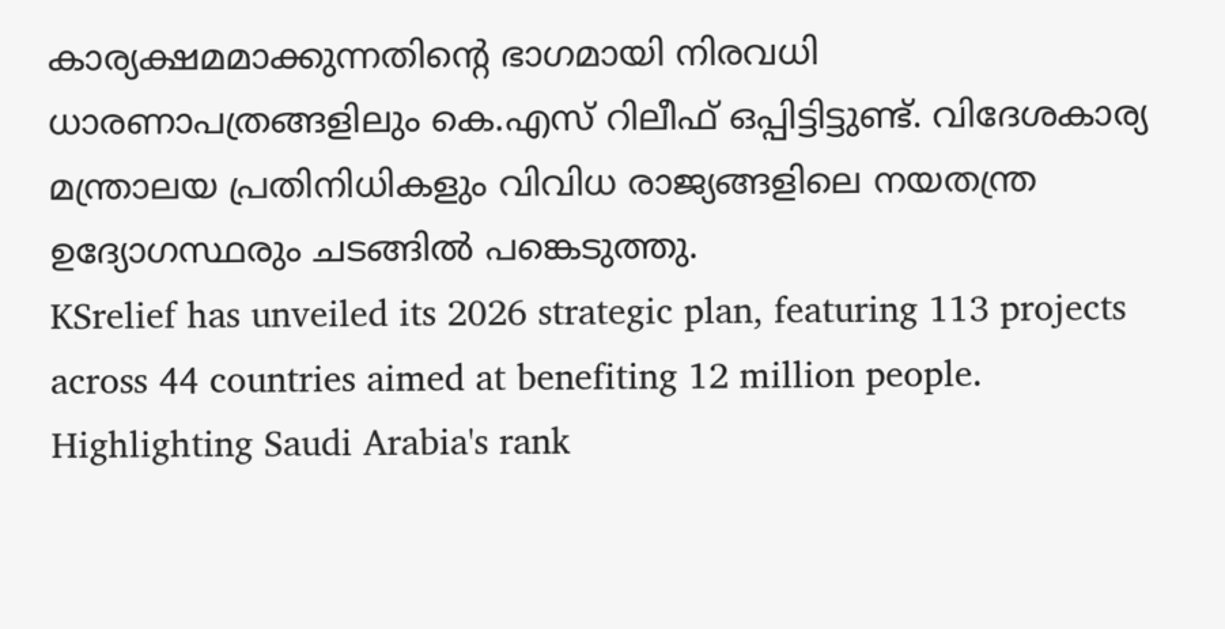കാര്യക്ഷമമാക്കുന്നതിന്റെ ഭാഗമായി നിരവധി ധാരണാപത്രങ്ങളിലും കെ.എസ് റിലീഫ് ഒപ്പിട്ടിട്ടുണ്ട്. വിദേശകാര്യ മന്ത്രാലയ പ്രതിനിധികളും വിവിധ രാജ്യങ്ങളിലെ നയതന്ത്ര ഉദ്യോഗസ്ഥരും ചടങ്ങിൽ പങ്കെടുത്തു.
KSrelief has unveiled its 2026 strategic plan, featuring 113 projects across 44 countries aimed at benefiting 12 million people. Highlighting Saudi Arabia's rank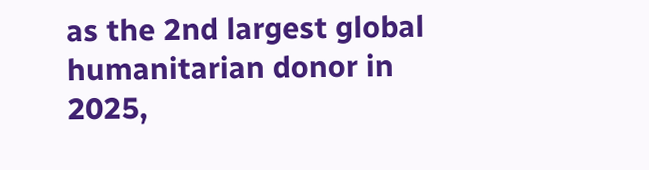as the 2nd largest global humanitarian donor in 2025,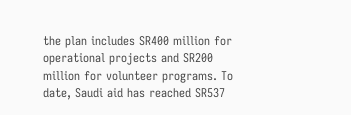the plan includes SR400 million for operational projects and SR200 million for volunteer programs. To date, Saudi aid has reached SR537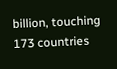billion, touching 173 countries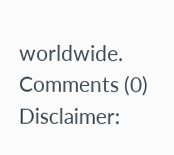worldwide.
Comments (0)
Disclaimer: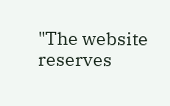"The website reserves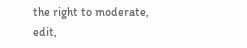the right to moderate, edit,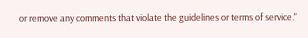or remove any comments that violate the guidelines or terms of service."